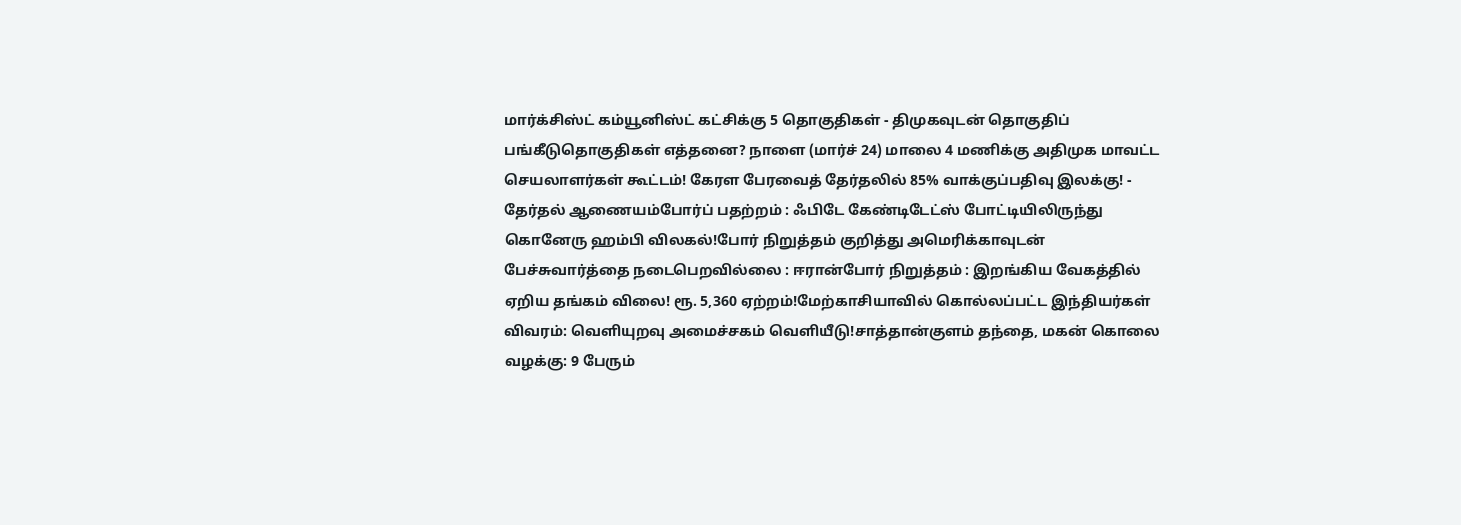மார்க்சிஸ்ட் கம்யூனிஸ்ட் கட்சிக்கு 5 தொகுதிகள் - திமுகவுடன் தொகுதிப் பங்கீடுதொகுதிகள் எத்தனை? நாளை (மார்ச் 24) மாலை 4 மணிக்கு அதிமுக மாவட்ட செயலாளர்கள் கூட்டம்! கேரள பேரவைத் தேர்தலில் 85% வாக்குப்பதிவு இலக்கு! - தேர்தல் ஆணையம்போர்ப் பதற்றம் : ஃபிடே கேண்டிடேட்ஸ் போட்டியிலிருந்து கொனேரு ஹம்பி விலகல்!போர் நிறுத்தம் குறித்து அமெரிக்காவுடன் பேச்சுவார்த்தை நடைபெறவில்லை : ஈரான்போர் நிறுத்தம் : இறங்கிய வேகத்தில் ஏறிய தங்கம் விலை! ரூ. 5,360 ஏற்றம்!மேற்காசியாவில் கொல்லப்பட்ட இந்தியர்கள் விவரம்: வெளியுறவு அமைச்சகம் வெளியீடு!சாத்தான்குளம் தந்தை, மகன் கொலை வழக்கு: 9 பேரும்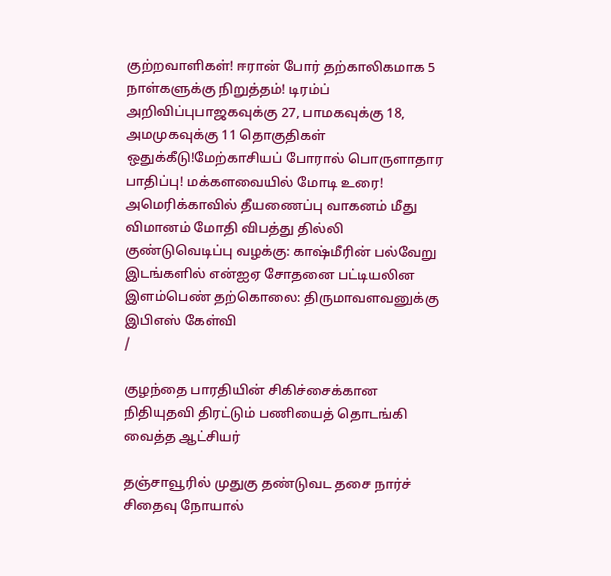குற்றவாளிகள்! ஈரான் போர் தற்காலிகமாக 5 நாள்களுக்கு நிறுத்தம்! டிரம்ப் அறிவிப்புபாஜகவுக்கு 27, பாமகவுக்கு 18, அமமுகவுக்கு 11 தொகுதிகள் ஒதுக்கீடு!மேற்காசியப் போரால் பொருளாதார பாதிப்பு! மக்களவையில் மோடி உரை! அமெரிக்காவில் தீயணைப்பு வாகனம் மீது விமானம் மோதி விபத்து தில்லி குண்டுவெடிப்பு வழக்கு: காஷ்மீரின் பல்வேறு இடங்களில் என்ஐஏ சோதனை பட்டியலின இளம்பெண் தற்கொலை: திருமாவளவனுக்கு இபிஎஸ் கேள்வி
/

குழந்தை பாரதியின் சிகிச்சைக்கான நிதியுதவி திரட்டும் பணியைத் தொடங்கி வைத்த ஆட்சியர்

தஞ்சாவூரில் முதுகு தண்டுவட தசை நார்ச் சிதைவு நோயால்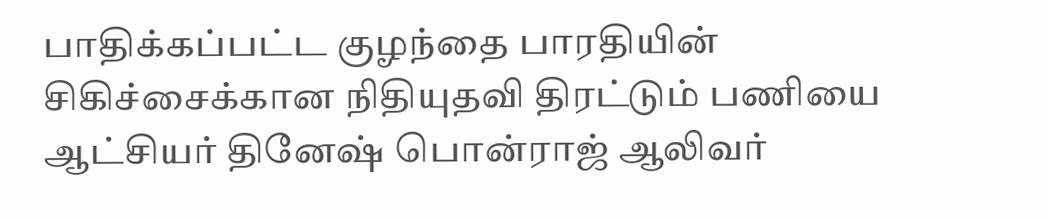பாதிக்கப்பட்ட குழந்தை பாரதியின் சிகிச்சைக்கான நிதியுதவி திரட்டும் பணியை ஆட்சியர் தினேஷ் பொன்ராஜ் ஆலிவர்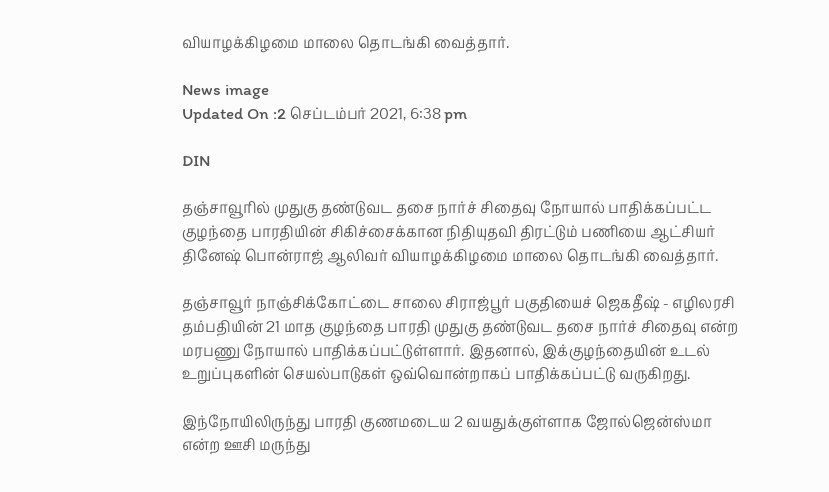வியாழக்கிழமை மாலை தொடங்கி வைத்தார்.

News image
Updated On :2 செப்டம்பர் 2021, 6:38 pm

DIN

தஞ்சாவூரில் முதுகு தண்டுவட தசை நார்ச் சிதைவு நோயால் பாதிக்கப்பட்ட குழந்தை பாரதியின் சிகிச்சைக்கான நிதியுதவி திரட்டும் பணியை ஆட்சியர் தினேஷ் பொன்ராஜ் ஆலிவர் வியாழக்கிழமை மாலை தொடங்கி வைத்தார்.

தஞ்சாவூர் நாஞ்சிக்கோட்டை சாலை சிராஜ்பூர் பகுதியைச் ஜெகதீஷ் - எழிலரசி தம்பதியின் 21 மாத குழந்தை பாரதி முதுகு தண்டுவட தசை நார்ச் சிதைவு என்ற மரபணு நோயால் பாதிக்கப்பட்டுள்ளார். இதனால், இக்குழந்தையின் உடல் உறுப்புகளின் செயல்பாடுகள் ஒவ்வொன்றாகப் பாதிக்கப்பட்டு வருகிறது.

இந்நோயிலிருந்து பாரதி குணமடைய 2 வயதுக்குள்ளாக ஜோல்ஜென்ஸ்மா என்ற ஊசி மருந்து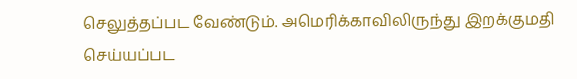செலுத்தப்பட வேண்டும். அமெரிக்காவிலிருந்து இறக்குமதி செய்யப்பட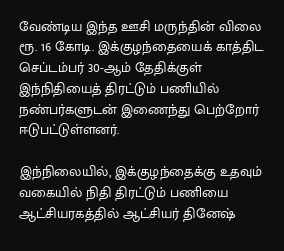வேண்டிய இந்த ஊசி மருந்தின் விலை ரூ. 16 கோடி. இக்குழந்தையைக் காத்திட செப்டம்பர் 30-ஆம் தேதிக்குள் இந்நிதியைத் திரட்டும் பணியில் நண்பர்களுடன் இணைந்து பெற்றோர் ஈடுபட்டுள்ளனர்.

இந்நிலையில், இக்குழந்தைக்கு உதவும் வகையில் நிதி திரட்டும் பணியை ஆட்சியரகத்தில் ஆட்சியர் தினேஷ்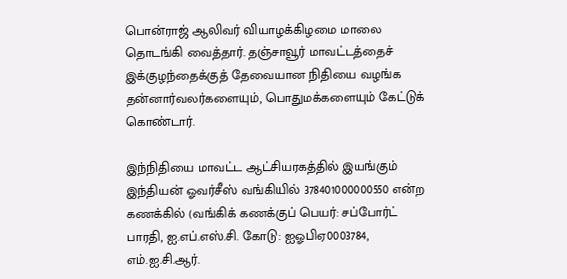பொன்ராஜ் ஆலிவர் வியாழக்கிழமை மாலை தொடங்கி வைத்தார். தஞ்சாவூர் மாவட்டத்தைச் இக்குழந்தைக்குத் தேவையான நிதியை வழங்க தன்னார்வலர்களையும், பொதுமக்களையும் கேட்டுக் கொண்டார்.

இந்நிதியை மாவட்ட ஆட்சியரகத்தில் இயங்கும் இந்தியன் ஓவர்சீஸ் வங்கியில் 378401000000550 என்ற கணக்கில் (வங்கிக் கணக்குப் பெயர்: சப்போர்ட் பாரதி, ஐ.எப்.எஸ்.சி. கோடு: ஐஓபிஏ0003784, எம்.ஐ.சி.ஆர்.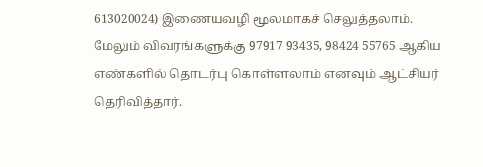613020024) இணையவழி மூலமாகச் செலுத்தலாம். மேலும் விவரங்களுக்கு 97917 93435, 98424 55765 ஆகிய எண்களில் தொடர்பு கொள்ளலாம் எனவும் ஆட்சியர் தெரிவித்தார்.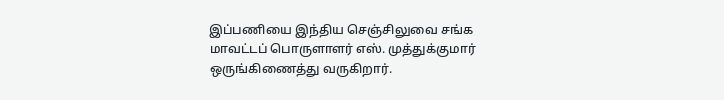இப்பணியை இந்திய செஞ்சிலுவை சங்க மாவட்டப் பொருளாளர் எஸ். முத்துக்குமார் ஒருங்கிணைத்து வருகிறார்.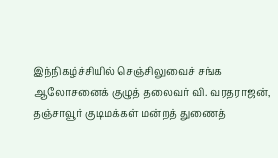இந்நிகழ்ச்சியில் செஞ்சிலுவைச் சங்க ஆலோசனைக் குழுத் தலைவர் வி. வரதராஜன், தஞ்சாவூர் குடிமக்கள் மன்றத் துணைத்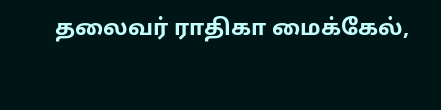தலைவர் ராதிகா மைக்கேல்,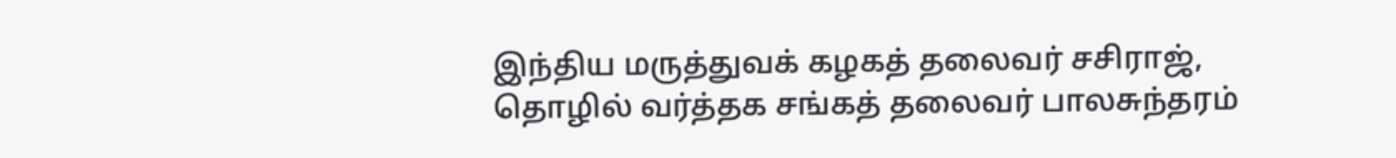இந்திய மருத்துவக் கழகத் தலைவர் சசிராஜ், தொழில் வர்த்தக சங்கத் தலைவர் பாலசுந்தரம்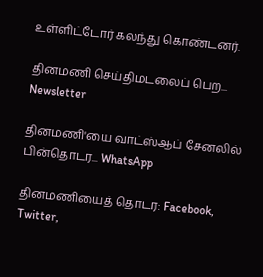உள்ளிட்டோர் கலந்து கொண்டனர்.

தினமணி செய்திமடலைப் பெற... Newsletter

தினமணி'யை வாட்ஸ்ஆப் சேனலில் பின்தொடர... WhatsApp

தினமணியைத் தொடர: Facebook, Twitter,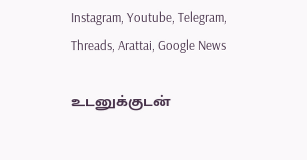Instagram, Youtube, Telegram, Threads, Arattai, Google News

உடனுக்குடன்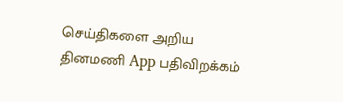செய்திகளை அறிய தினமணி App பதிவிறக்கம்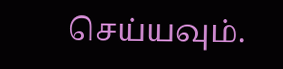செய்யவும்.